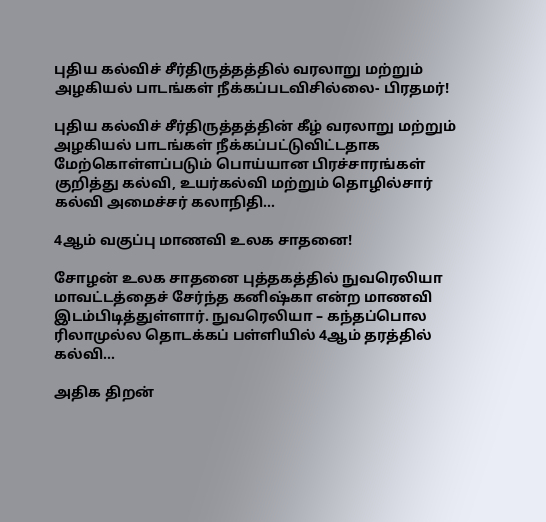புதிய கல்விச் சீர்திருத்தத்தில் வரலாறு மற்றும் அழகியல் பாடங்கள் நீக்கப்படவிசில்லை- பிரதமர்!

புதிய கல்விச் சீர்திருத்தத்தின் கீழ் வரலாறு மற்றும் அழகியல் பாடங்கள் நீக்கப்பட்டுவிட்டதாக மேற்கொள்ளப்படும் பொய்யான பிரச்சாரங்கள் குறித்து கல்வி, உயர்கல்வி மற்றும் தொழில்சார் கல்வி அமைச்சர் கலாநிதி…

4ஆம் வகுப்பு மாணவி உலக சாதனை!

சோழன் உலக சாதனை புத்தகத்தில் நுவரெலியா மாவட்டத்தைச் சேர்ந்த கனிஷ்கா என்ற மாணவி இடம்பிடித்துள்ளார். நுவரெலியா – கந்தப்பொல ரிலாமுல்ல தொடக்கப் பள்ளியில் 4ஆம் தரத்தில் கல்வி…

அதிக திறன்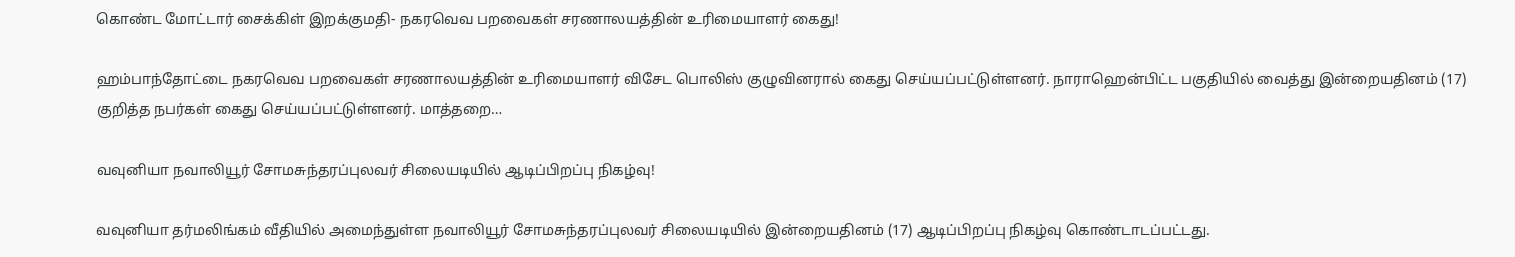கொண்ட மோட்டார் சைக்கிள் இறக்குமதி- நகரவெவ பறவைகள் சரணாலயத்தின் உரிமையாளர் கைது!

ஹம்பாந்தோட்டை நகரவெவ பறவைகள் சரணாலயத்தின் உரிமையாளர் விசேட பொலிஸ் குழுவினரால் கைது செய்யப்பட்டுள்ளனர். நாராஹென்பிட்ட பகுதியில் வைத்து இன்றையதினம் (17) குறித்த நபர்கள் கைது செய்யப்பட்டுள்ளனர். மாத்தறை…

வவுனியா நவாலியூர் சோமசுந்தரப்புலவர் சிலையடியில் ஆடிப்பிறப்பு நிகழ்வு!

வவுனியா தர்மலிங்கம் வீதியில் அமைந்துள்ள நவாலியூர் சோமசுந்தரப்புலவர் சிலையடியில் இன்றையதினம் (17) ஆடிப்பிறப்பு நிகழ்வு கொண்டாடப்பட்டது.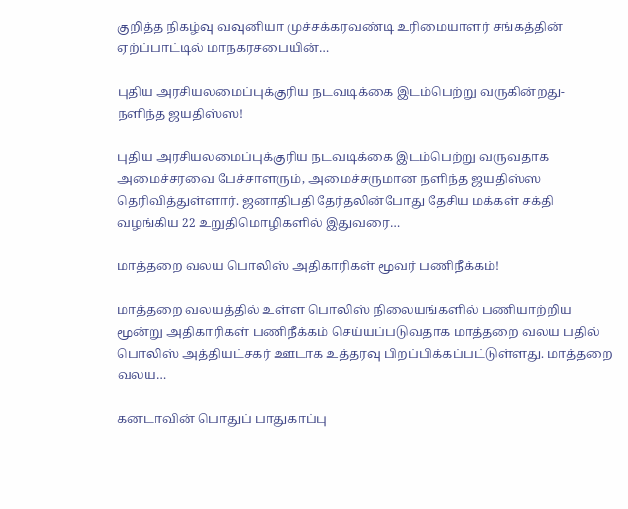குறித்த நிகழ்வு வவுனியா முச்சக்கரவண்டி உரிமையாளர் சங்கத்தின் ஏற்ப்பாட்டில் மாநகரசபையின்…

புதிய அரசியலமைப்புக்குரிய நடவடிக்கை இடம்பெற்று வருகின்றது- நளிந்த ஜயதிஸ்ஸ!

புதிய அரசியலமைப்புக்குரிய நடவடிக்கை இடம்பெற்று வருவதாக அமைச்சரவை பேச்சாளரும், அமைச்சருமான நளிந்த ஜயதிஸ்ஸ தெரிவித்துள்ளார். ஜனாதிபதி தேர்தலின்போது தேசிய மக்கள் சக்தி வழங்கிய 22 உறுதிமொழிகளில் இதுவரை…

மாத்தறை வலய பொலிஸ் அதிகாரிகள் மூவர் பணிநீக்கம்!

மாத்தறை வலயத்தில் உள்ள பொலிஸ் நிலையங்களில் பணியாற்றிய மூன்று அதிகாரிகள் பணிநீக்கம் செய்யப்படுவதாக மாத்தறை வலய பதில் பொலிஸ் அத்தியட்சகர் ஊடாக உத்தரவு பிறப்பிக்கப்பட்டுள்ளது. மாத்தறை வலய…

கனடாவின் பொதுப் பாதுகாப்பு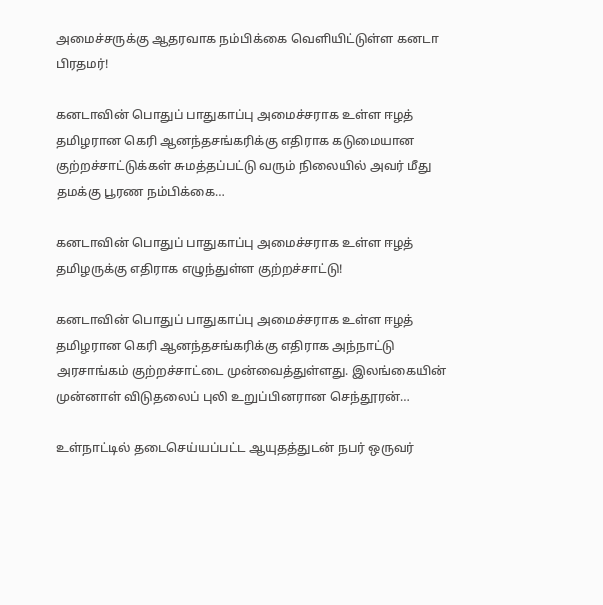அமைச்சருக்கு ஆதரவாக நம்பிக்கை வெளியிட்டுள்ள கனடா பிரதமர்!

கனடாவின் பொதுப் பாதுகாப்பு அமைச்சராக உள்ள ஈழத் தமிழரான கெரி ஆனந்தசங்கரிக்கு எதிராக கடுமையான குற்றச்சாட்டுக்கள் சுமத்தப்பட்டு வரும் நிலையில் அவர் மீது தமக்கு பூரண நம்பிக்கை…

கனடாவின் பொதுப் பாதுகாப்பு அமைச்சராக உள்ள ஈழத் தமிழருக்கு எதிராக எழுந்துள்ள குற்றச்சாட்டு!

கனடாவின் பொதுப் பாதுகாப்பு அமைச்சராக உள்ள ஈழத் தமிழரான கெரி ஆனந்தசங்கரிக்கு எதிராக அந்நாட்டு அரசாங்கம் குற்றச்சாட்டை முன்வைத்துள்ளது. இலங்கையின் முன்னாள் விடுதலைப் புலி உறுப்பினரான செந்தூரன்…

உள்நாட்டில் தடைசெய்யப்பட்ட ஆயுதத்துடன் நபர் ஒருவர்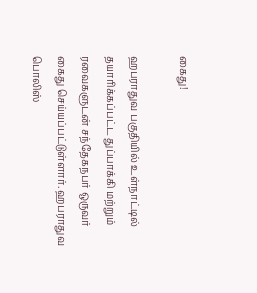கைது!

ஹபராதுவ பகுதியில் உள்நாட்டில் தயாரிக்கப்பட்ட துப்பாக்கி மற்றும் ரவைகளுடன் சந்தேகநபர் ஒருவர் கைது செய்யப்பட்டுள்ளார். ஹபராதுவ பொலிஸ்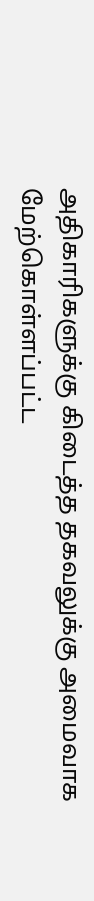அதிகாரிகளுக்கு கிடைத்த தகவலுக்கு அமைவாக மேற்கொள்ளப்பட்ட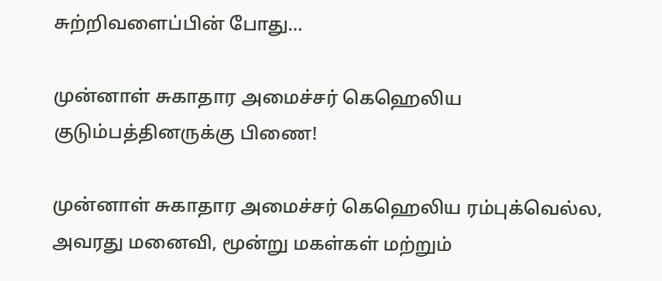சுற்றிவளைப்பின் போது…

முன்னாள் சுகாதார அமைச்சர் கெஹெலிய குடும்பத்தினருக்கு பிணை!

முன்னாள் சுகாதார அமைச்சர் கெஹெலிய ரம்புக்வெல்ல, அவரது மனைவி, மூன்று மகள்கள் மற்றும்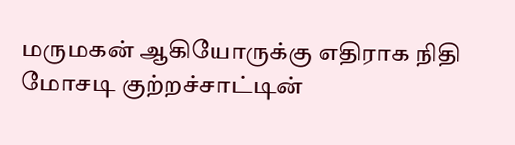மருமகன் ஆகியோருக்கு எதிராக நிதி மோசடி குற்றச்சாட்டின்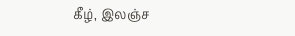கீழ், இலஞ்ச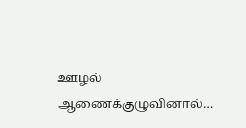ஊழல் ஆணைக்குழுவினால்…